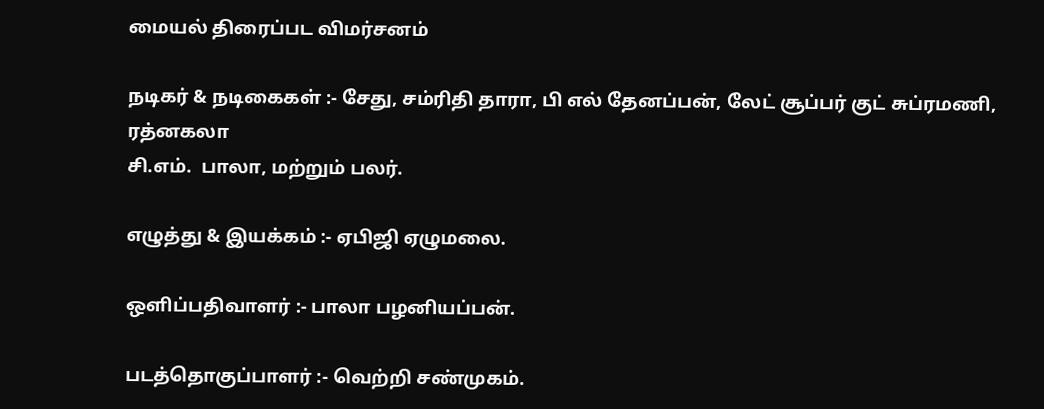மையல் திரைப்பட விமர்சனம்

நடிகர் & நடிகைகள் :- சேது, சம்ரிதி தாரா, பி எல் தேனப்பன், லேட் சூப்பர் குட் சுப்ரமணி, ரத்னகலா
சி.எம்.  பாலா, மற்றும் பலர்.

எழுத்து & இயக்கம் :- ஏபிஜி ஏழுமலை.

ஒளிப்பதிவாளர் :- பாலா பழனியப்பன்.

படத்தொகுப்பாளர் :- வெற்றி சண்முகம்.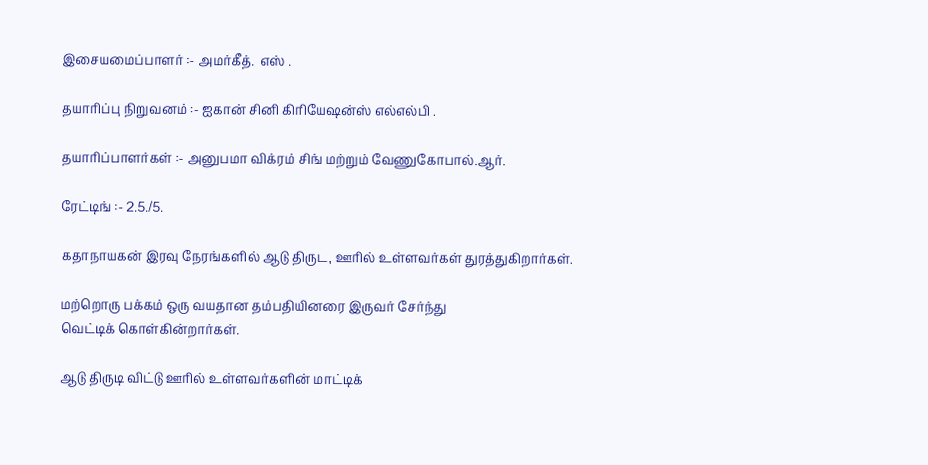இசையமைப்பாளர் :- அமர்கீத்.  எஸ் .

தயாரிப்பு நிறுவனம் :- ஐகான் சினி கிரியேஷன்ஸ் எல்எல்பி .

தயாரிப்பாளர்கள் :- அனுபமா விக்ரம் சிங் மற்றும் வேணுகோபால்.ஆர்.

ரேட்டிங் :- 2.5./5.

கதாநாயகன் இரவு நேரங்களில் ஆடு திருட, ஊரில் உள்ளவர்கள் துரத்துகிறார்கள்.

மற்றொரு பக்கம் ஒரு வயதான தம்பதியினரை இருவர் சேர்ந்து
வெட்டிக் கொள்கின்றார்கள்.

ஆடு திருடி விட்டு ஊரில் உள்ளவர்களின் மாட்டிக்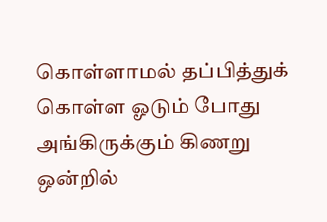கொள்ளாமல் தப்பித்துக் கொள்ள ஓடும் போது அங்கிருக்கும் கிணறு ஒன்றில்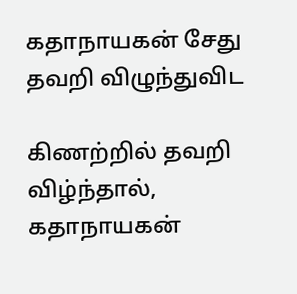கதாநாயகன் சேது தவறி விழுந்துவிட

கிணற்றில் தவறி விழ்ந்தால், கதாநாயகன்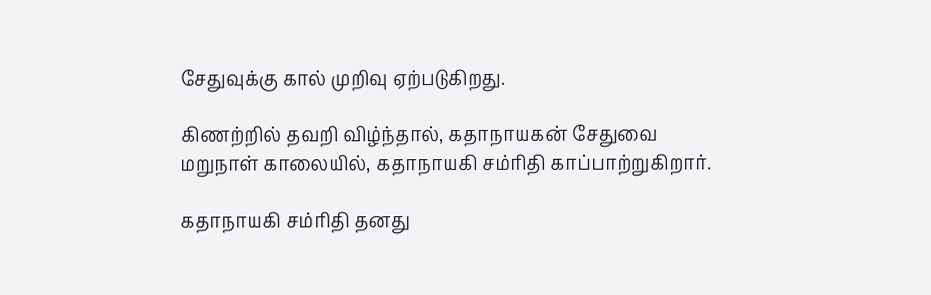சேதுவுக்கு கால் முறிவு ஏற்படுகிறது.

கிணற்றில் தவறி விழ்ந்தால், கதாநாயகன் சேதுவை
மறுநாள் காலையில், கதாநாயகி சம்ரிதி காப்பாற்றுகிறார்.

கதாநாயகி சம்ரிதி தனது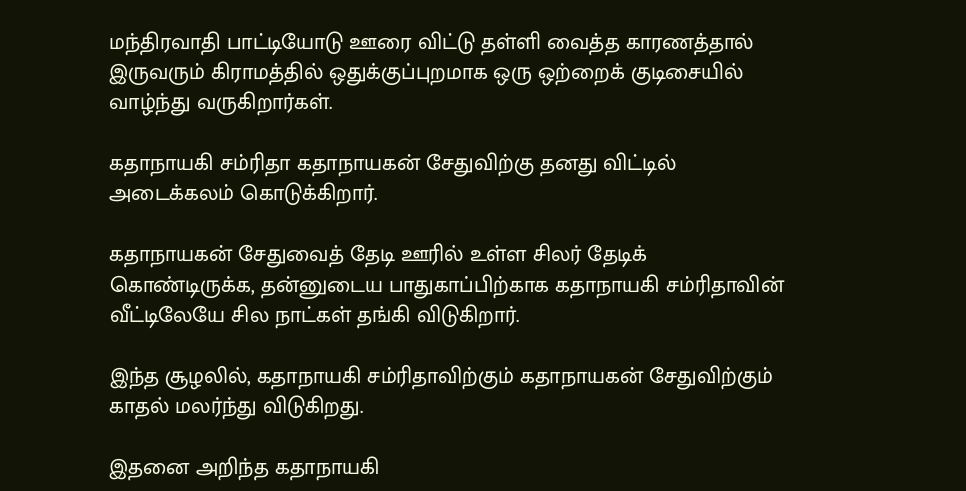மந்திரவாதி பாட்டியோடு ஊரை விட்டு தள்ளி வைத்த காரணத்தால் இருவரும் கிராமத்தில் ஒதுக்குப்புறமாக ஒரு ஒற்றைக் குடிசையில் வாழ்ந்து வருகிறார்கள்.

கதாநாயகி சம்ரிதா கதாநாயகன் சேதுவிற்கு தனது விட்டில் அடைக்கலம் கொடுக்கிறார்.

கதாநாயகன் சேதுவைத் தேடி ஊரில் உள்ள சிலர் தேடிக் கொண்டிருக்க, தன்னுடைய பாதுகாப்பிற்காக கதாநாயகி சம்ரிதாவின் வீட்டிலேயே சில நாட்கள் தங்கி விடுகிறார்.

இந்த சூழலில், கதாநாயகி சம்ரிதாவிற்கும் கதாநாயகன் சேதுவிற்கும் காதல் மலர்ந்து விடுகிறது.

இதனை அறிந்த கதாநாயகி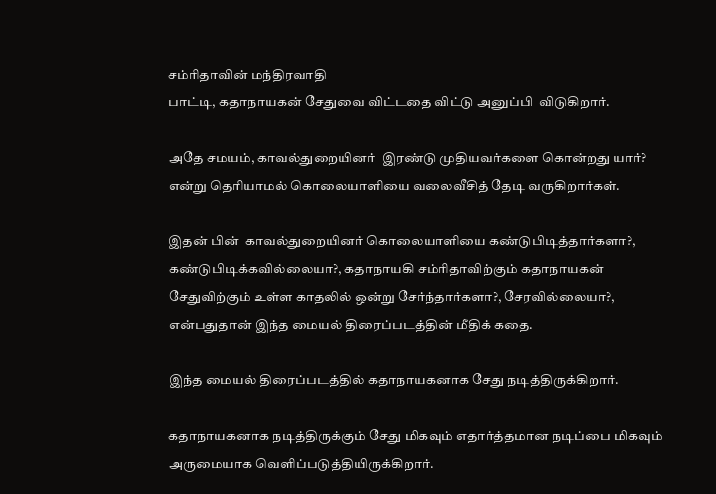சம்ரிதாவின் மந்திரவாதி
பாட்டி, கதாநாயகன் சேதுவை விட்டதை விட்டு அனுப்பி  விடுகிறார்.

அதே சமயம், காவல்துறையினர்  இரண்டு முதியவர்களை கொன்றது யார்? என்று தெரியாமல் கொலையாளியை வலைவீசித் தேடி வருகிறார்கள்.

இதன் பின்  காவல்துறையினர் கொலையாளியை கண்டுபிடித்தார்களா?,  கண்டுபிடிக்கவில்லையா?, கதாநாயகி சம்ரிதாவிற்கும் கதாநாயகன் சேதுவிற்கும் உள்ள காதலில் ஒன்று சேர்ந்தார்களா?, சேரவில்லையா?, என்பதுதான் இந்த மையல் திரைப்படத்தின் மீதிக் கதை.

இந்த மையல் திரைப்படத்தில் கதாநாயகனாக சேது நடித்திருக்கிறார்.

கதாநாயகனாக நடித்திருக்கும் சேது மிகவும் எதார்த்தமான நடிப்பை மிகவும் அருமையாக வெளிப்படுத்தியிருக்கிறார்.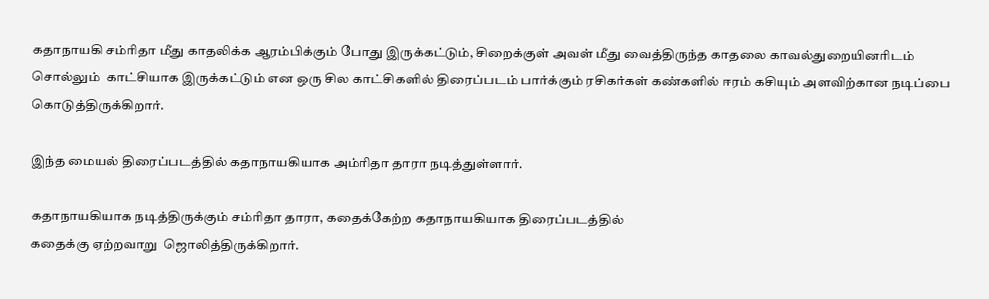கதாநாயகி சம்ரிதா மீது காதலிக்க ஆரம்பிக்கும் போது இருக்கட்டும், சிறைக்குள் அவள் மீது வைத்திருந்த காதலை காவல்துறையினரிடம் சொல்லும்  காட்சியாக இருக்கட்டும் என ஒரு சில காட்சிகளில் திரைப்படம் பார்க்கும் ரசிகர்கள் கண்களில் ஈரம் கசியும் அளவிற்கான நடிப்பை கொடுத்திருக்கிறார்.

இந்த மையல் திரைப்படத்தில் கதாநாயகியாக அம்ரிதா தாரா நடித்துள்ளார்.

கதாநாயகியாக நடித்திருக்கும் சம்ரிதா தாரா, கதைக்கேற்ற கதாநாயகியாக திரைப்படத்தில்
கதைக்கு ஏற்றவாறு  ஜொலித்திருக்கிறார்.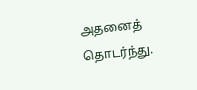அதனைத் தொடர்ந்து.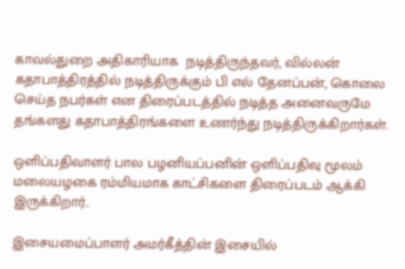காவல்துறை அதிகாரியாக  நடித்திருந்தவர், வில்லன் கதாபாத்திரத்தில் நடித்திருக்கும் பி எல் தேனப்பன், கொலை செய்த நபர்கள் என திரைப்படத்தில் நடித்த அனைவருமே தங்களது கதாபாத்திரங்களை உணர்ந்து நடித்திருக்கிறார்கள்.

ஒளிப்பதிவாளர் பால பழனியப்பனின் ஒளிப்பதிவு மூலம் மலையழகை ரம்மியமாக காட்சிகளை திரைப்படம் ஆக்கி இருக்கிறார்..

இசையமைப்பாளர் அமர்கீத்தின் இசையில்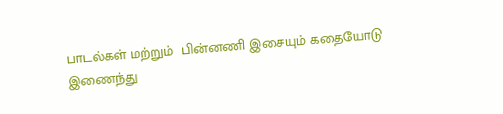பாடல்கள் மற்றும்  பின்னணி இசையும் கதையோடு இணைந்து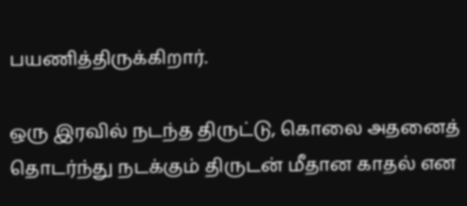பயணித்திருக்கிறார்.

ஒரு இரவில் நடந்த திருட்டு, கொலை அதனைத் தொடர்ந்து நடக்கும் திருடன் மீதான காதல் என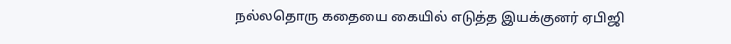நல்லதொரு கதையை கையில் எடுத்த இயக்குனர் ஏபிஜி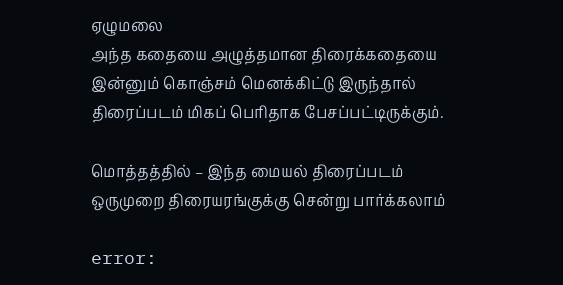ஏழுமலை
அந்த கதையை அழுத்தமான திரைக்கதையை இன்னும் கொஞ்சம் மெனக்கிட்டு இருந்தால் திரைப்படம் மிகப் பெரிதாக பேசப்பட்டிருக்கும்.

மொத்தத்தில் – இந்த மையல் திரைப்படம் ஒருமுறை திரையரங்குக்கு சென்று பார்க்கலாம்

error: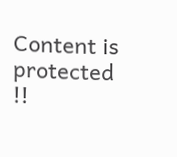Content is protected !!